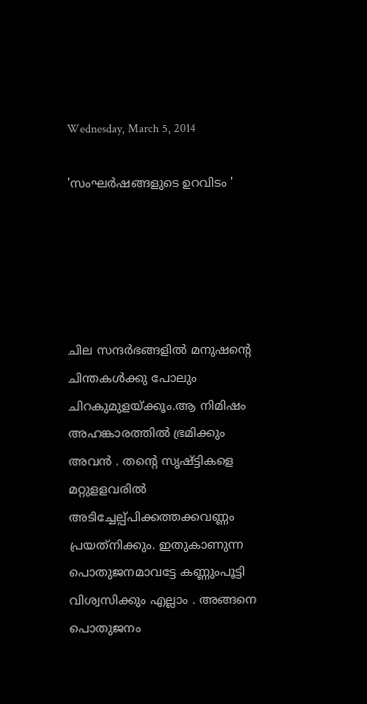Wednesday, March 5, 2014

'സംഘര്‍ഷങ്ങളുടെ ഉറവിടം '





ചില സന്ദര്‍ഭങ്ങളില്‍ മനുഷന്റെ ചിന്തകള്‍ക്കു പോലും ചിറകുമുളയ്ക്കൂം.ആ നിമിഷം അഹങ്കാരത്തില്‍ ഭ്രമിക്കും അവന്‍ . തന്റെ സൃഷ്ട്ടികളെ മറ്റുളളവരില്‍ അടിച്ചേല്പ്പിക്കത്തക്കവണ്ണം പ്രയത്‌നിക്കും. ഇതുകാണുന്ന പൊതുജനമാവട്ടേ കണ്ണുംപൂട്ടി വിശ്വസിക്കും എല്ലാം . അങ്ങനെ പൊതുജനം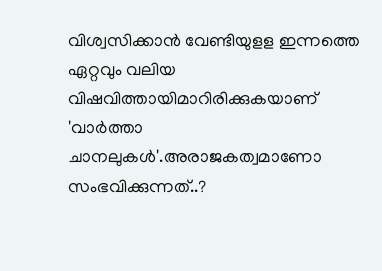വിശ്വസിക്കാന്‍ വേണ്ടിയുളള ഇന്നത്തെ ഏറ്റവും വലിയ വിഷവിത്തായിമാറിരിക്കുകയാണ് 'വാര്‍ത്താ ചാനലുകള്‍'.അരാജകത്വമാണോ സംഭവിക്കുന്നത്..?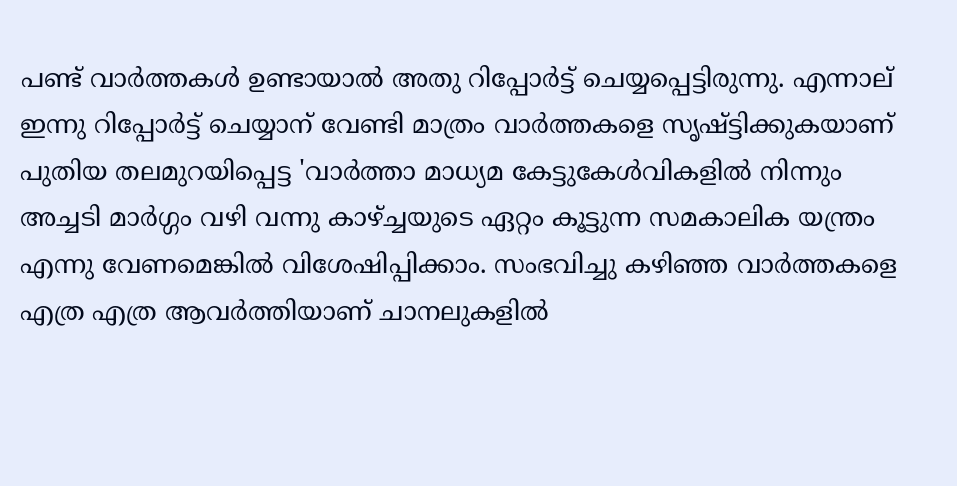പണ്ട് വാര്‍ത്തകള്‍ ഉണ്ടായാല്‍ അതു റിപ്പോര്‍ട്ട് ചെയ്യപ്പെട്ടിരുന്നു. എന്നാല് ഇന്നു റിപ്പോര്‍ട്ട് ചെയ്യാന് വേണ്ടി മാത്രം വാര്‍ത്തകളെ സൃഷ്ട്ടിക്കുകയാണ് പുതിയ തലമുറയിപ്പെട്ട 'വാര്‍ത്താ മാധ്യമ കേട്ടുകേള്‍വികളില്‍ നിന്നും അച്ചടി മാര്‍ഗ്ഗം വഴി വന്നു കാഴ്ച്ചയുടെ ഏറ്റം കൂട്ടുന്ന സമകാലിക യന്ത്രം എന്നു വേണമെങ്കില്‍ വിശേഷിപ്പിക്കാം. സംഭവിച്ചു കഴിഞ്ഞ വാര്‍ത്തകളെ എത്ര എത്ര ആവര്‍ത്തിയാണ് ചാനലുകളില്‍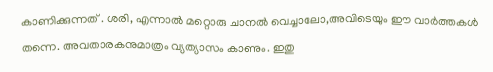കാണിക്കുന്നത് . ശരി, എന്നാല്‍ മറ്റൊരു ചാനല്‍ വെച്ചാലോ,അവിടെയും ഈ വാര്‍ത്തകള്‍ തന്നെ. അവതാരകനുമാത്രം വ്യത്യാസം കാണും. ഇതു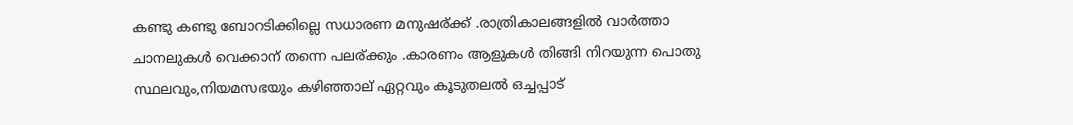കണ്ടു കണ്ടു ബോറടിക്കില്ലെ സധാരണ മനുഷര്ക്ക് .രാത്രികാലങ്ങളില്‍ വാര്‍ത്താ ചാനലുകള്‍ വെക്കാന് തന്നെ പലര്ക്കും .കാരണം ആളുകള്‍ തിങ്ങി നിറയുന്ന പൊതു സ്ഥലവും,നിയമസഭയും കഴിഞ്ഞാല് ഏറ്റവും കൂടുതലല്‍ ഒച്ചപ്പാട്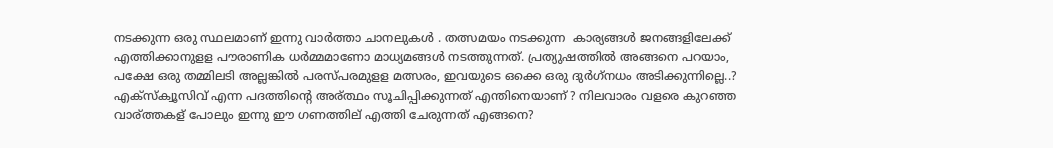നടക്കുന്ന ഒരു സ്ഥലമാണ് ഇന്നു വാര്‍ത്താ ചാനലുകള്‍ . തത്സമയം നടക്കുന്ന  കാര്യങ്ങള്‍ ജനങ്ങളിലേക്ക് എത്തിക്കാനുളള പൗരാണിക ധര്‍മ്മമാണോ മാധ്യമങ്ങള്‍ നടത്തുന്നത്. പ്രത്യുഷത്തില്‍ അങ്ങനെ പറയാം, പക്ഷേ ഒരു തമ്മിലടി അല്ലങ്കില്‍ പരസ്പരമുളള മത്സരം, ഇവയുടെ ഒക്കെ ഒരു ദുര്‍ഗ്‌നധം അടിക്കുന്നില്ലെ..? എക്‌സ്‌ക്വൂസിവ് എന്ന പദത്തിന്റെ അര്ത്ഥം സൂചിപ്പിക്കുന്നത് എന്തിനെയാണ് ? നിലവാരം വളരെ കുറഞ്ഞ വാര്ത്തകള് പോലും ഇന്നു ഈ ഗണത്തില് എത്തി ചേരുന്നത് എങ്ങനെ?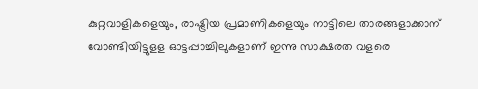കുറ്റവാളികളെയും, രാഷ്ട്രിയ പ്രമാണികളെയും നാട്ടിലെ താരങ്ങളാക്കാന് വോണ്ടിയിട്ടുളള ഓട്ടപ്പാച്ചിലുകളാണ് ഇന്നു സാക്ഷരത വളരെ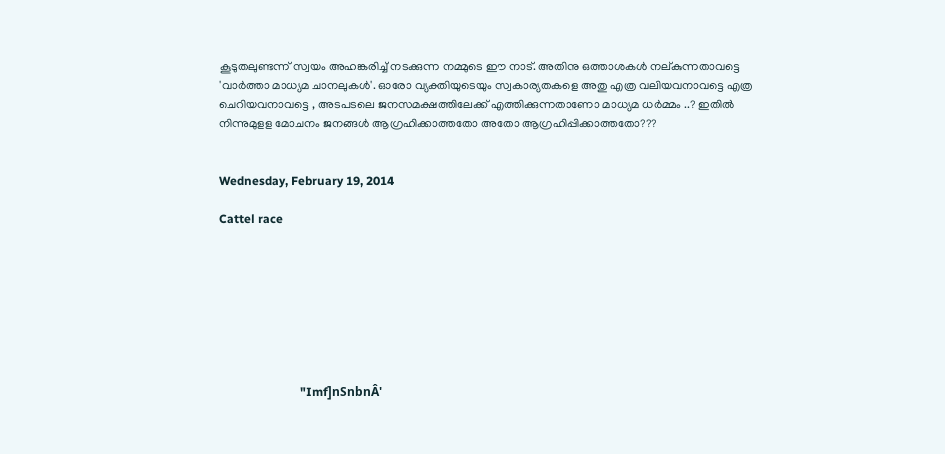കൂടുതലുണ്ടന്ന് സ്വയം അഹങ്കരിച്ച് നടക്കുന്ന നമ്മുടെ ഈ നാട്. അതിനു ഒത്താശകള്‍ നല്കുന്നതാവട്ടെ 'വാര്‍ത്താ മാധ്യമ ചാനലുകള്‍'. ഓരോ വ്യക്തിയുടെയും സ്വകാര്യതകളെ അതു എത്ര വലിയവനാവട്ടെ എത്ര ചെറിയവനാവട്ടെ , അടപടലെ ജനസമക്ഷത്തിലേക്ക് എത്തിക്കുന്നതാണോ മാധ്യമ ധര്‍മ്മം ..? ഇതില്‍ നിന്നുമുളള മോചനം ജനങ്ങള്‍ ആഗ്രഹിക്കാത്തതോ അതോ ആഗ്രഹിപ്പിക്കാത്തതോ???


Wednesday, February 19, 2014

Cattel race








                           "Imf]nSnbnÂ'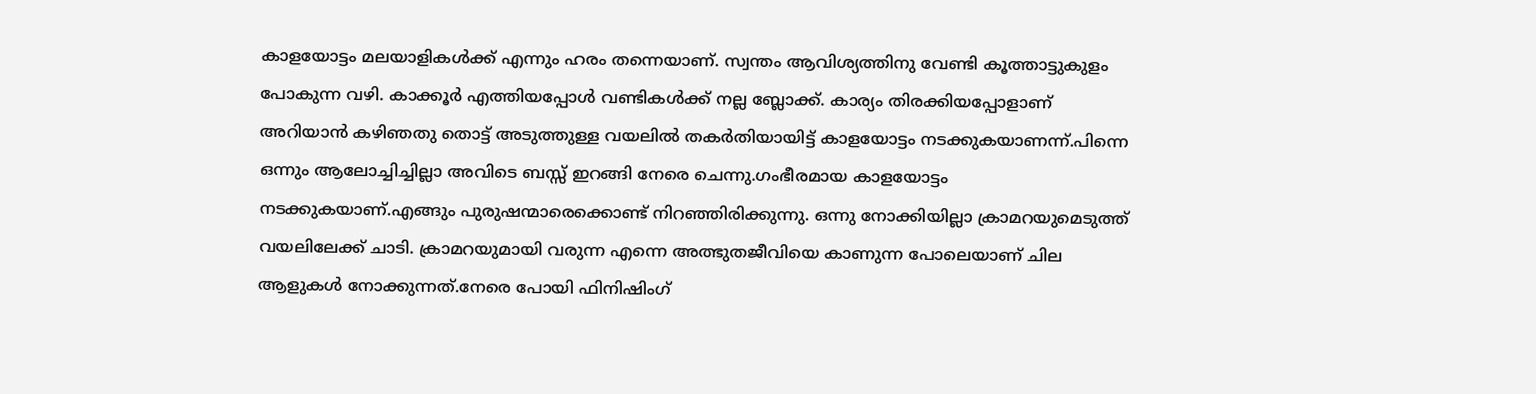കാളയോട്ടം മലയാളികള്‍ക്ക് എന്നും ഹരം തന്നെയാണ്. സ്വന്തം ആവിശ്യത്തിനു വേണ്ടി കൂത്താട്ടുകുളം പോകുന്ന വഴി. കാക്കൂര്‍ എത്തിയപ്പോള്‍ വണ്ടികള്‍ക്ക് നല്ല ബ്ലോക്ക്. കാര്യം തിരക്കിയപ്പോളാണ് അറിയാന്‍ കഴിഞതു തൊട്ട് അടുത്തുള്ള വയലില്‍ തകര്‍തിയായിട്ട് കാളയോട്ടം നടക്കുകയാണന്ന്.പിന്നെ ഒന്നും ആലോച്ചിച്ചില്ലാ അവിടെ ബസ്സ് ഇറങ്ങി നേരെ ചെന്നു.ഗംഭീരമായ കാളയോട്ടം നടക്കുകയാണ്.എങ്ങും പുരുഷന്മാരെക്കൊണ്ട് നിറഞ്ഞിരിക്കുന്നു. ഒന്നു നോക്കിയില്ലാ ക്രാമറയുമെടുത്ത് വയലിലേക്ക് ചാടി. ക്രാമറയുമായി വരുന്ന എന്നെ അത്ഭുതജീവിയെ കാണുന്ന പോലെയാണ് ചില ആളുകള്‍ നോക്കുന്നത്.നേരെ പോയി ഫിനിഷിംഗ്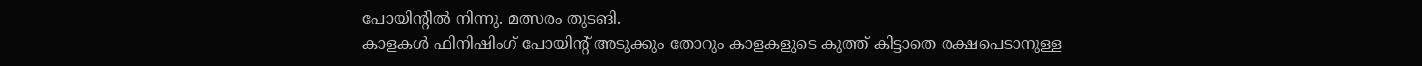പോയിന്റില്‍ നിന്നു. മത്സരം തുടങി.
കാളകള്‍ ഫിനിഷിംഗ് പോയിന്റ് അടുക്കും തോറും കാളകളുടെ കുത്ത് കിട്ടാതെ രക്ഷപെടാനുള്ള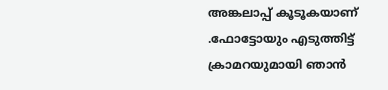അങ്കലാപ്പ് കൂടൂകയാണ് .ഫോട്ടോയും എടുത്തിട്ട്
ക്രാമറയുമായി ഞാന്‍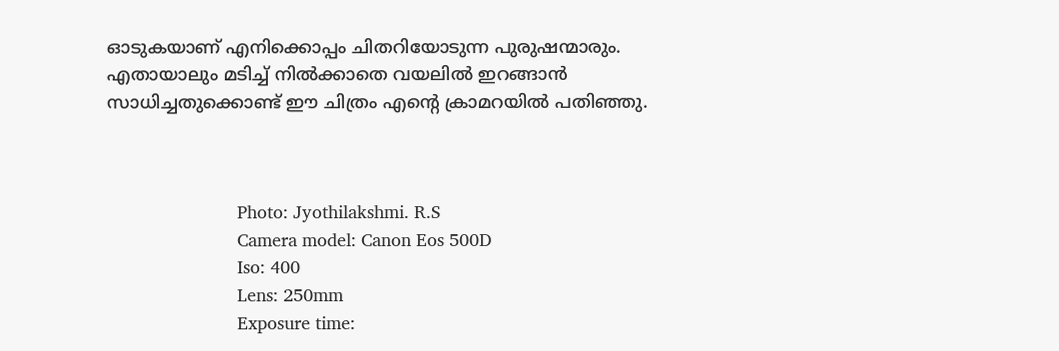ഓടുകയാണ് എനിക്കൊപ്പം ചിതറിയോടുന്ന പുരുഷന്മാരും. എതായാലും മടിച്ച് നില്‍ക്കാതെ വയലില്‍ ഇറങ്ങാന്‍ സാധിച്ചതുക്കൊണ്ട് ഈ ചിത്രം എന്റെ ക്രാമറയില്‍ പതിഞ്ഞു.



                          Photo: Jyothilakshmi. R.S
                          Camera model: Canon Eos 500D
                          Iso: 400
                          Lens: 250mm
                          Exposure time: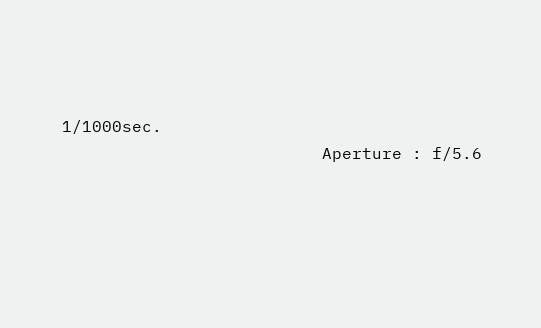1/1000sec.
                          Aperture : f/5.6